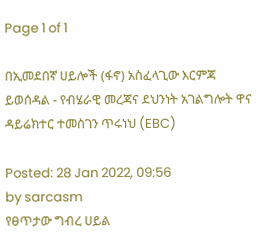Page 1 of 1

በኢመደበኛ ሀይሎች (ፋኖ) አስፈላጊው እርምጃ ይወሰዳል - የብሄራዊ መረጃና ደህንነት አገልግሎት ዋና ዳይሬክተር ተመስገን ጥሩነህ (EBC)

Posted: 28 Jan 2022, 09:56
by sarcasm
የፀጥታው ግብረ ሀይል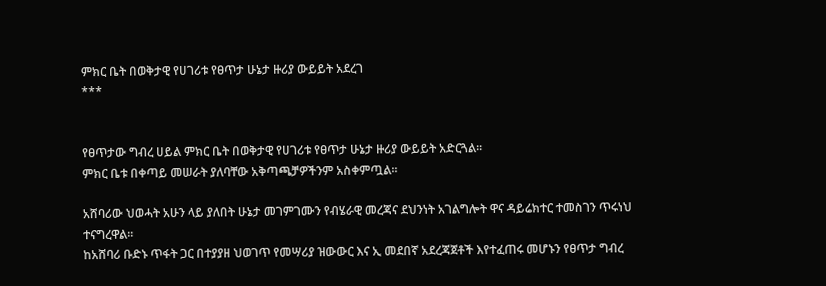ምክር ቤት በወቅታዊ የሀገሪቱ የፀጥታ ሁኔታ ዙሪያ ውይይት አደረገ
***


የፀጥታው ግብረ ሀይል ምክር ቤት በወቅታዊ የሀገሪቱ የፀጥታ ሁኔታ ዙሪያ ውይይት አድርጓል፡፡
ምክር ቤቱ በቀጣይ መሠራት ያለባቸው አቅጣጫቻዎችንም አስቀምጧል፡፡

አሸባሪው ህወሓት አሁን ላይ ያለበት ሁኔታ መገምገሙን የብሄራዊ መረጃና ደህንነት አገልግሎት ዋና ዳይሬክተር ተመስገን ጥሩነህ ተናግረዋል፡፡
ከአሸባሪ ቡድኑ ጥፋት ጋር በተያያዘ ህወገጥ የመሣሪያ ዝውውር እና ኢ መደበኛ አደረጃጀቶች እየተፈጠሩ መሆኑን የፀጥታ ግብረ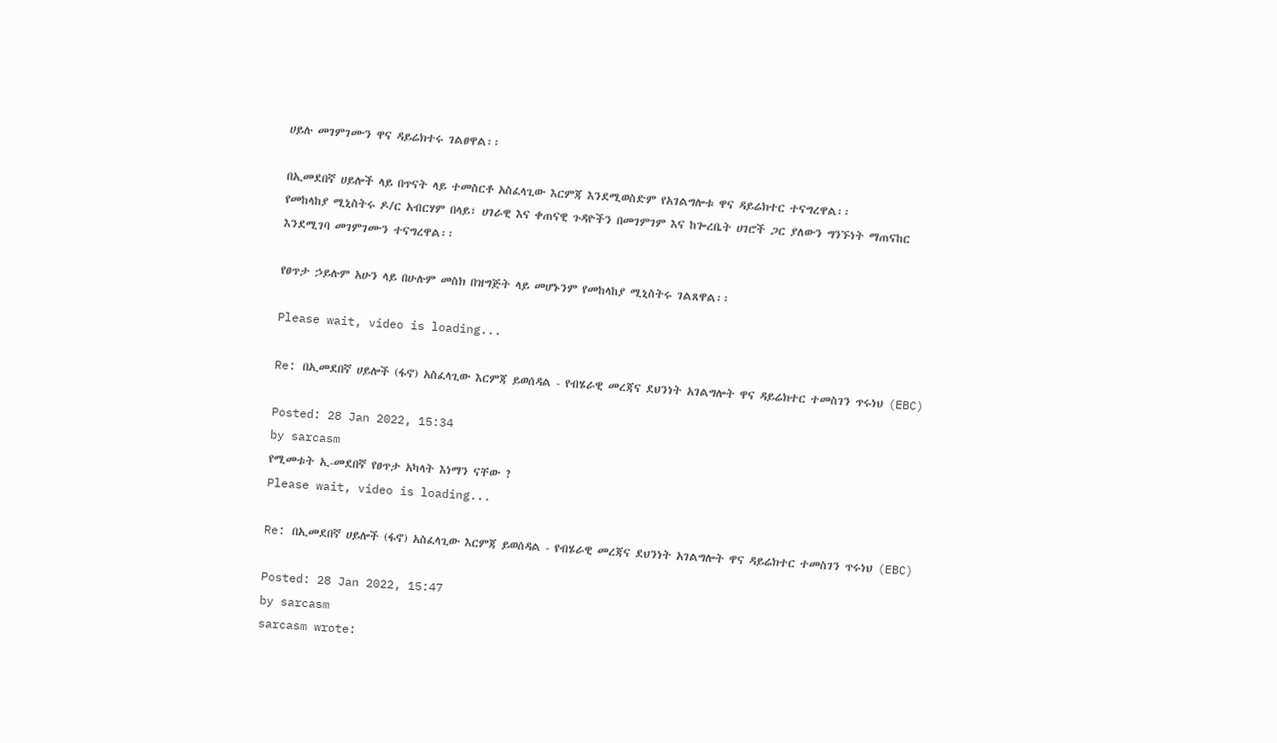ሀይሉ መገምገሙን ዋና ዳይሬክተሩ ገልፀዋል፡፡

በኢመደበኛ ሀይሎች ላይ በጥናት ላይ ተመስርቶ አስፈላጊው እርምጃ እንደሚወስድም የአገልግሎቱ ዋና ዳይሬክተር ተናግረዋል፡፡
የመከላከያ ሚኒስትሩ ዶ/ር አብርሃም በላይ፣ ሀገራዊ እና ቀጠናዊ ጉዳዮችን በመገምገም እና ከጐረቤት ሀገሮች ጋር ያለውን ግንኙነት ማጠናከር እንደሚገባ መገምገሙን ተናግረዋል፡፡

የፀጥታ ኃይሉም አሁን ላይ በሁሉም መስክ በዝግጅት ላይ መሆኑንም የመከላከያ ሚኒስትሩ ገልጸዋል፡፡

Please wait, video is loading...

Re: በኢመደበኛ ሀይሎች (ፋኖ) አስፈላጊው እርምጃ ይወሰዳል - የብሄራዊ መረጃና ደህንነት አገልግሎት ዋና ዳይሬክተር ተመስገን ጥሩነህ (EBC)

Posted: 28 Jan 2022, 15:34
by sarcasm
የሚመቱት ኢ-መደበኛ የፀጥታ አካላት እነማን ናቸው ?
Please wait, video is loading...

Re: በኢመደበኛ ሀይሎች (ፋኖ) አስፈላጊው እርምጃ ይወሰዳል - የብሄራዊ መረጃና ደህንነት አገልግሎት ዋና ዳይሬክተር ተመስገን ጥሩነህ (EBC)

Posted: 28 Jan 2022, 15:47
by sarcasm
sarcasm wrote: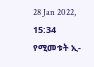28 Jan 2022, 15:34
የሚመቱት ኢ-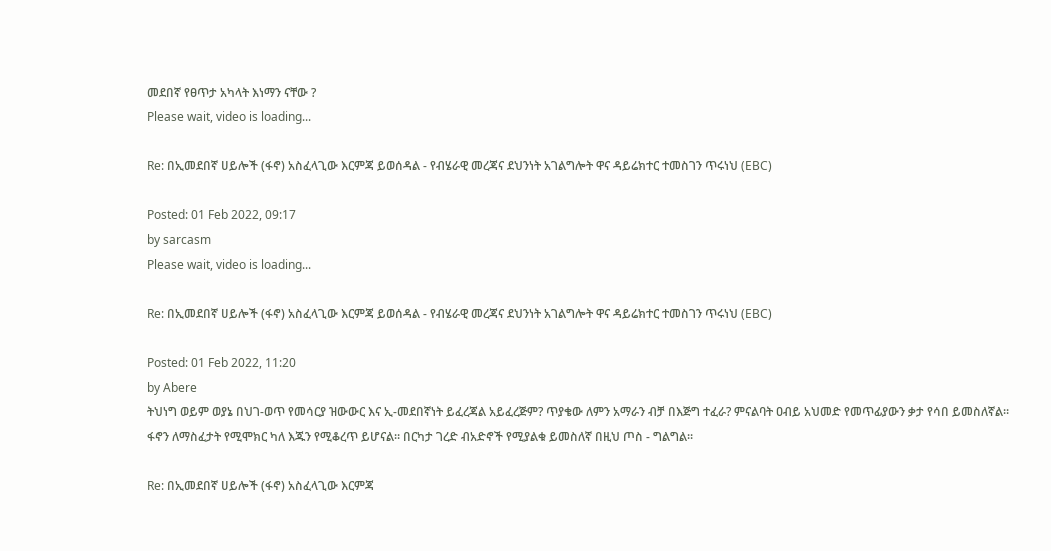መደበኛ የፀጥታ አካላት እነማን ናቸው ?
Please wait, video is loading...

Re: በኢመደበኛ ሀይሎች (ፋኖ) አስፈላጊው እርምጃ ይወሰዳል - የብሄራዊ መረጃና ደህንነት አገልግሎት ዋና ዳይሬክተር ተመስገን ጥሩነህ (EBC)

Posted: 01 Feb 2022, 09:17
by sarcasm
Please wait, video is loading...

Re: በኢመደበኛ ሀይሎች (ፋኖ) አስፈላጊው እርምጃ ይወሰዳል - የብሄራዊ መረጃና ደህንነት አገልግሎት ዋና ዳይሬክተር ተመስገን ጥሩነህ (EBC)

Posted: 01 Feb 2022, 11:20
by Abere
ትህነግ ወይም ወያኔ በህገ-ወጥ የመሳርያ ዝውውር እና ኢ-መደበኛነት ይፈረጃል አይፈረጅም? ጥያቄው ለምን አማራን ብቻ በእጅግ ተፈራ? ምናልባት ዐብይ አህመድ የመጥፊያውን ቃታ የሳበ ይመስለኛል። ፋኖን ለማስፈታት የሚሞክር ካለ እጁን የሚቆረጥ ይሆናል። በርካታ ገረድ ብአድኖች የሚያልቁ ይመስለኛ በዚህ ጦስ - ግልግል።

Re: በኢመደበኛ ሀይሎች (ፋኖ) አስፈላጊው እርምጃ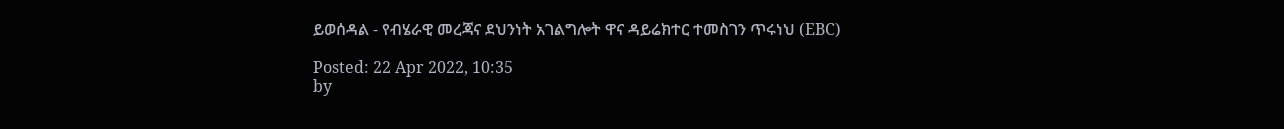ይወሰዳል - የብሄራዊ መረጃና ደህንነት አገልግሎት ዋና ዳይሬክተር ተመስገን ጥሩነህ (EBC)

Posted: 22 Apr 2022, 10:35
by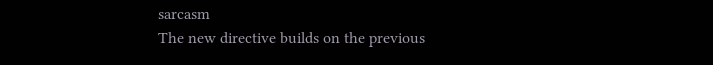sarcasm
The new directive builds on the previous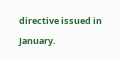directive issued in January.